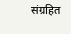संग्रहित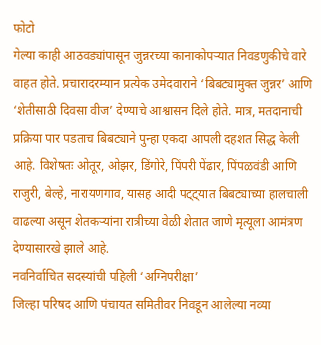फोटो
गेल्या काही आठवड्यांपासून जुन्नरच्या कानाकोपऱ्यात निवडणुकीचे वारे वाहत होते. प्रचारादरम्यान प्रत्येक उमेदवाराने ‘बिबट्यामुक्त जुन्नर’ आणि ‘शेतीसाठी दिवसा वीज’ देण्याचे आश्वासन दिले होते. मात्र, मतदानाची प्रक्रिया पार पडताच बिबट्याने पुन्हा एकदा आपली दहशत सिद्ध केली आहे. विशेषतः ओतूर, ओझर, डिंगोरे, पिंपरी पेंढार, पिंपळवंडी आणि राजुरी, बेल्हे, नारायणगाव, यासह आदी पट्ट्यात बिबट्याच्या हालचाली वाढल्या असून शेतकऱ्यांना रात्रीच्या वेळी शेतात जाणे मृत्यूला आमंत्रण देण्यासारखे झाले आहे.
नवनिर्वाचित सदस्यांची पहिली ‘अग्निपरीक्षा’
जिल्हा परिषद आणि पंचायत समितीवर निवडून आलेल्या नव्या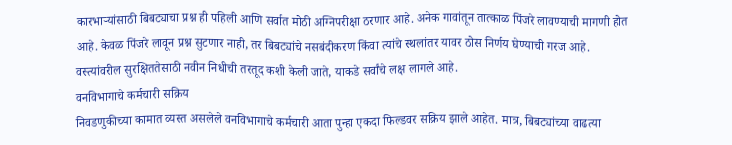कारभाऱ्यांसाठी बिबट्याचा प्रश्न ही पहिली आणि सर्वात मोठी अग्निपरीक्षा ठरणार आहे. अनेक गावांतून तात्काळ पिंजरे लावण्याची मागणी होत आहे. केवळ पिंजरे लावून प्रश्न सुटणार नाही, तर बिबट्यांचे नसबंदीकरण किंवा त्यांचे स्थलांतर यावर ठोस निर्णय घेण्याची गरज आहे. वस्त्यांवरील सुरक्षिततेसाठी नवीन निधीची तरतूद कशी केली जाते, याकडे सर्वांचे लक्ष लागले आहे.
वनविभागाचे कर्मचारी सक्रिय
निवडणुकीच्या कामात व्यस्त असलेले वनविभागाचे कर्मचारी आता पुन्हा एकदा फिल्डवर सक्रिय झाले आहेत. मात्र, बिबट्यांच्या वाढत्या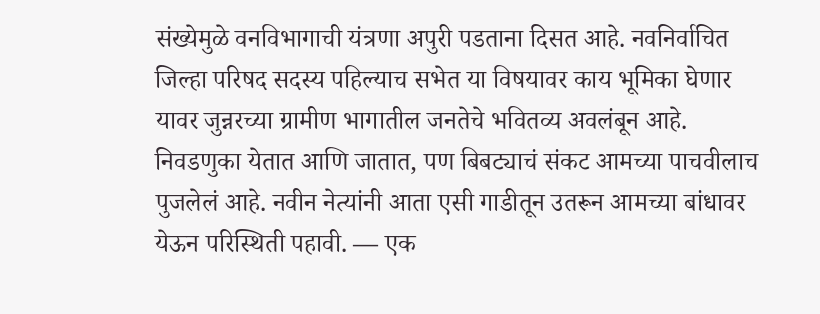संख्येमुळे वनविभागाची यंत्रणा अपुरी पडताना दिसत आहे. नवनिर्वाचित जिल्हा परिषद सदस्य पहिल्याच सभेत या विषयावर काय भूमिका घेणार यावर जुन्नरच्या ग्रामीण भागातील जनतेचे भवितव्य अवलंबून आहे.
निवडणुका येतात आणि जातात, पण बिबट्याचं संकट आमच्या पाचवीलाच पुजलेलं आहे. नवीन नेत्यांनी आता एसी गाडीतून उतरून आमच्या बांधावर येऊन परिस्थिती पहावी. — एक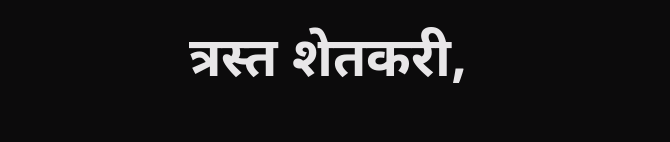त्रस्त शेतकरी,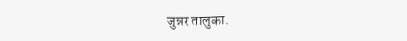जुन्नर तालुका.